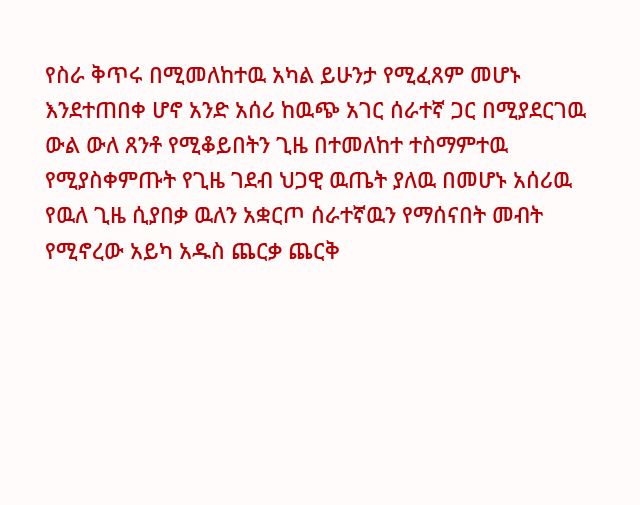የስራ ቅጥሩ በሚመለከተዉ አካል ይሁንታ የሚፈጸም መሆኑ እንደተጠበቀ ሆኖ አንድ አሰሪ ከዉጭ አገር ሰራተኛ ጋር በሚያደርገዉ ውል ውለ ጸንቶ የሚቆይበትን ጊዜ በተመለከተ ተስማምተዉ የሚያስቀምጡት የጊዜ ገደብ ህጋዊ ዉጤት ያለዉ በመሆኑ አሰሪዉ የዉለ ጊዜ ሲያበቃ ዉለን አቋርጦ ሰራተኛዉን የማሰናበት መብት የሚኖረው አይካ አዱስ ጨርቃ ጨርቅ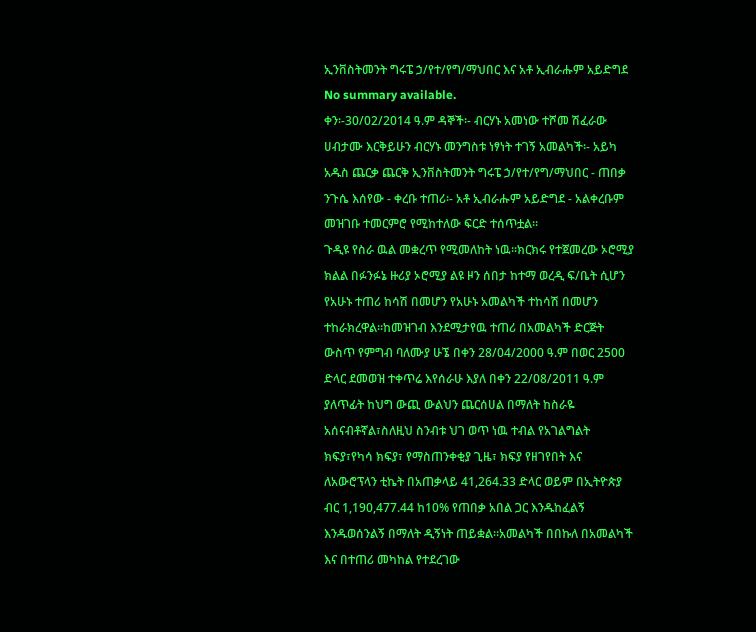ኢንቨስትመንት ግሩፔ ኃ/የተ/የግ/ማህበር እና አቶ ኢብራሑም አይድግደ
No summary available.
ቀን፡-30/02/2014 ዓ.ም ዳኞች፡- ብርሃኑ አመነው ተሾመ ሽፈራው ሀብታሙ እርቅይሁን ብርሃኑ መንግስቱ ነፃነት ተገኝ አመልካች፡- አይካ አዱስ ጨርቃ ጨርቅ ኢንቨስትመንት ግሩፔ ኃ/የተ/የግ/ማህበር - ጠበቃ ንጉሴ እሰየው - ቀረቡ ተጠሪ፡- አቶ ኢብራሑም አይድግደ - አልቀረቡም መዝገቡ ተመርምሮ የሚከተለው ፍርድ ተሰጥቷል።
ጉዲዩ የስራ ዉል መቋረጥ የሚመለከት ነዉ።ክርክሩ የተጀመረው ኦሮሚያ ክልል በፉንፉኔ ዙሪያ ኦሮሚያ ልዩ ዞን ሰበታ ከተማ ወረዲ ፍ/ቤት ሲሆን የአሁኑ ተጠሪ ከሳሽ በመሆን የአሁኑ አመልካች ተከሳሽ በመሆን ተከራክረዋል።ከመዝገብ እንደሚታየዉ ተጠሪ በአመልካች ድርጅት ውስጥ የምግብ ባለሙያ ሁኜ በቀን 28/04/2000 ዓ.ም በወር 2500 ድላር ደመወዝ ተቀጥሬ እየሰራሁ እያለ በቀን 22/08/2011 ዓ.ም ያለጥፊት ከህግ ውጪ ውልህን ጨርሰሀል በማለት ከስራዬ አሰናብቶኛል፣ስለዚህ ስንብቱ ህገ ወጥ ነዉ ተብል የአገልግልት ክፍያ፣የካሳ ክፍያ፣ የማስጠንቀቂያ ጊዜ፣ ክፍያ የዘገየበት እና ለአውሮፕላን ቲኬት በአጠቃላይ 41,264.33 ድላር ወይም በኢትዮጵያ ብር 1,190,477.44 ከ10% የጠበቃ አበል ጋር እንዱከፈልኝ እንዱወሰንልኝ በማለት ዲኝነት ጠይቋል።አመልካች በበኩለ በአመልካች እና በተጠሪ መካከል የተደረገው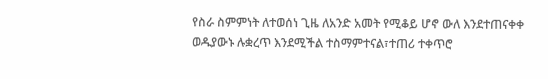የስራ ስምምነት ለተወሰነ ጊዜ ለአንድ አመት የሚቆይ ሆኖ ውለ እንደተጠናቀቀ ወዱያውኑ ሉቋረጥ እንደሚችል ተስማምተናል፣ተጠሪ ተቀጥሮ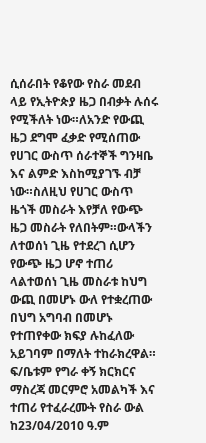ሲሰራበት የቆየው የስራ መደብ ላይ የኢትዮጵያ ዜጋ በብቃት ሉሰሩ የሚችለት ነው።ለአንድ የውጪ ዜጋ ደግሞ ፈቃድ የሚሰጠው የሀገር ውስጥ ሰራተኞች ግንዛቤ እና ልምድ እስከሚያገኙ ብቻ ነው።ስለዚህ የሀገር ውስጥ ዜጎች መስራት እየቻለ የውጭ ዜጋ መስራት የለበትም።ውላችን ለተወሰነ ጊዜ የተደረገ ሲሆን የውጭ ዜጋ ሆኖ ተጠሪ ላልተወሰነ ጊዜ መስራቱ ከህግ ውጪ በመሆኑ ውለ የተቋረጠው በህግ አግባብ በመሆኑ የተጠየቀው ክፍያ ሉከፈለው አይገባም በማለት ተከራክረዋል።
ፍ/ቤቱም የግራ ቀኝ ክርክርና ማስረጃ መርምሮ አመልካች እና ተጠሪ የተፈራረሙት የስራ ውል ከ23/04/2010 ዓ.ም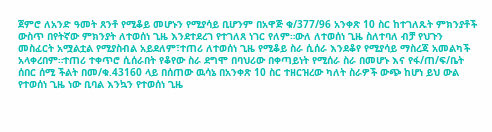ጀምሮ ለአንድ ዓመት ጸንቶ የሚቆይ መሆኑን የሚያሳይ ቢሆንም በአዋጅ ቁ/377/96 አንቀጽ 10 ስር ከተገለጹት ምክንያቶች ውስጥ በየትኛው ምክንያት ለተወሰነ ጊዜ እንደተደረገ የተገለጸ ነገር የለም።ውለ ለተወሰነ ጊዜ ስለተባለ ብቻ የህጉን መስፈርት አሟልቷል የሚያስብል አይደለም፣ተጠሪ ለተወሰነ ጊዜ የሚቆይ ስራ ሲሰራ እንደቆየ የሚያሳይ ማስረጃ አመልካች አላቀረበም።ተጠሪ ተቀጥሮ ሲሰራበት የቆየው ስራ ደግሞ በባህሪው በቀጣይነት የሚሰራ ስራ በመሆኑ እና የፋ/ጠ/ፍ/ቤት ሰበር ሰሚ ችልት በመ/ቁ.43160 ላይ በሰጠው ዉሳኔ በአንቀጽ 10 ስር ተዘርዝረው ካለት ስራዎች ውጭ ከሆነ ይህ ውል የተወሰነ ጊዜ ነው ቢባል እንኳን የተወሰነ ጊዜ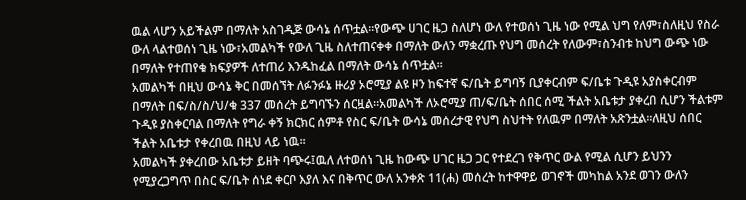ዉል ላሆን አይችልም በማለት አስገዲጅ ውሳኔ ሰጥቷል።የውጭ ሀገር ዜጋ ስለሆነ ውለ የተወሰነ ጊዜ ነው የሚል ህግ የለም፣ስለዚህ የስራ ውለ ላልተወሰነ ጊዜ ነው፣አመልካች የውለ ጊዜ ስለተጠናቀቀ በማለት ውለን ማቋረጡ የህግ መሰረት የለውም፣ስንብቱ ከህግ ውጭ ነው በማለት የተጠየቁ ክፍያዎች ለተጠሪ እንዱከፈል በማለት ውሳኔ ሰጥቷል።
አመልካች በዚህ ውሳኔ ቅር በመሰኘት ለፉንፉኔ ዙሪያ ኦሮሚያ ልዩ ዞን ከፍተኛ ፍ/ቤት ይግባኝ ቢያቀርብም ፍ/ቤቱ ጉዲዩ አያስቀርብም በማለት በፍ/ስ/ስ/ህ/ቁ 337 መሰረት ይግባኙን ሰርዟል።አመልካች ለኦሮሚያ ጠ/ፍ/ቤት ሰበር ሰሚ ችልት አቤቱታ ያቀረበ ሲሆን ችልቱም ጉዲዩ ያስቀርባል በማለት የግራ ቀኝ ክርክር ሰምቶ የስር ፍ/ቤት ውሳኔ መሰረታዊ የህግ ስህተት የለዉም በማለት አጽንቷል።ለዚህ ሰበር ችልት አቤቱታ የቀረበዉ በዚህ ላይ ነዉ።
አመልካች ያቀረበው አቤቱታ ይዘት ባጭሩ፤ዉለ ለተወሰነ ጊዜ ከውጭ ሀገር ዜጋ ጋር የተደረገ የቅጥር ውል የሚል ሲሆን ይህንን የሚያረጋግጥ በስር ፍ/ቤት ሰነደ ቀርቦ እያለ እና በቅጥር ውለ አንቀጽ 11(ሐ) መሰረት ከተዋዋይ ወገኖች መካከል አንደ ወገን ውለን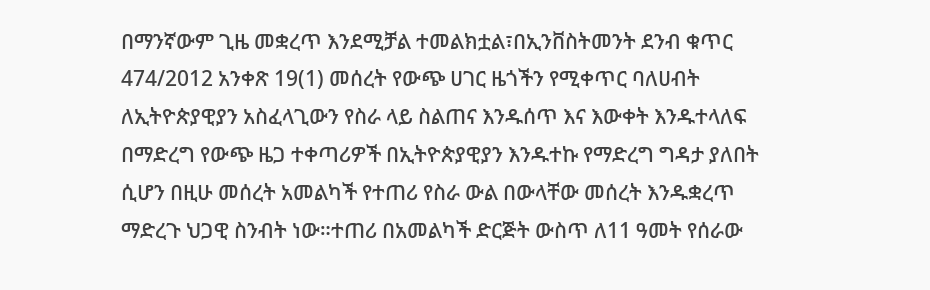በማንኛውም ጊዜ መቋረጥ እንደሚቻል ተመልክቷል፣በኢንቨስትመንት ደንብ ቁጥር 474/2012 አንቀጽ 19(1) መሰረት የውጭ ሀገር ዜጎችን የሚቀጥር ባለሀብት ለኢትዮጵያዊያን አስፈላጊውን የስራ ላይ ስልጠና እንዱሰጥ እና እውቀት እንዱተላለፍ በማድረግ የውጭ ዜጋ ተቀጣሪዎች በኢትዮጵያዊያን እንዱተኩ የማድረግ ግዳታ ያለበት ሲሆን በዚሁ መሰረት አመልካች የተጠሪ የስራ ውል በውላቸው መሰረት እንዱቋረጥ ማድረጉ ህጋዊ ስንብት ነው።ተጠሪ በአመልካች ድርጅት ውስጥ ለ11 ዓመት የሰራው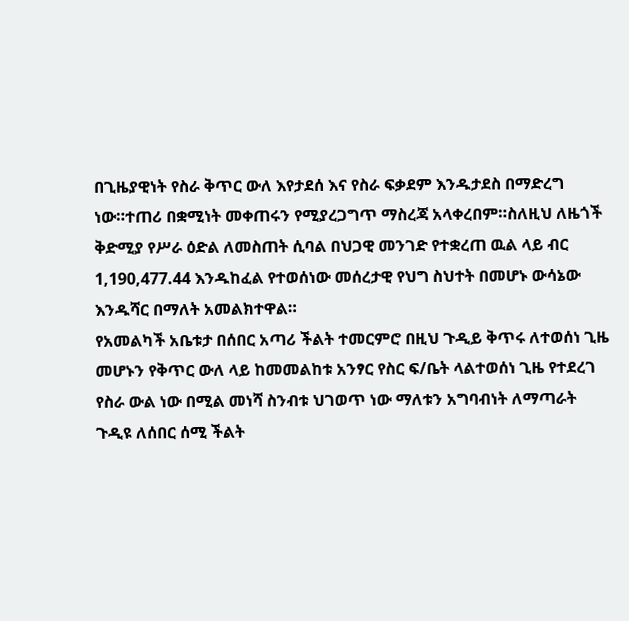በጊዜያዊነት የስራ ቅጥር ውለ እየታደሰ እና የስራ ፍቃደም እንዱታደስ በማድረግ ነው።ተጠሪ በቋሚነት መቀጠሩን የሚያረጋግጥ ማስረጃ አላቀረበም።ስለዚህ ለዜጎች ቅድሚያ የሥራ ዕድል ለመስጠት ሲባል በህጋዊ መንገድ የተቋረጠ ዉል ላይ ብር 1,190,477.44 እንዱከፈል የተወሰነው መሰረታዊ የህግ ስህተት በመሆኑ ውሳኔው እንዱሻር በማለት አመልክተዋል።
የአመልካች አቤቱታ በሰበር አጣሪ ችልት ተመርምሮ በዚህ ጉዲይ ቅጥሩ ለተወሰነ ጊዜ መሆኑን የቅጥር ውለ ላይ ከመመልከቱ አንፃር የስር ፍ/ቤት ላልተወሰነ ጊዜ የተደረገ የስራ ውል ነው በሚል መነሻ ስንብቱ ህገወጥ ነው ማለቱን አግባብነት ለማጣራት ጉዲዩ ለሰበር ሰሚ ችልት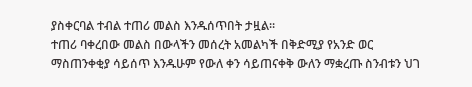ያስቀርባል ተብል ተጠሪ መልስ እንዱሰጥበት ታዟል።
ተጠሪ ባቀረበው መልስ በውላችን መሰረት አመልካች በቅድሚያ የአንድ ወር ማስጠንቀቂያ ሳይሰጥ እንዱሁም የውለ ቀን ሳይጠናቀቅ ውለን ማቋረጡ ስንብቱን ህገ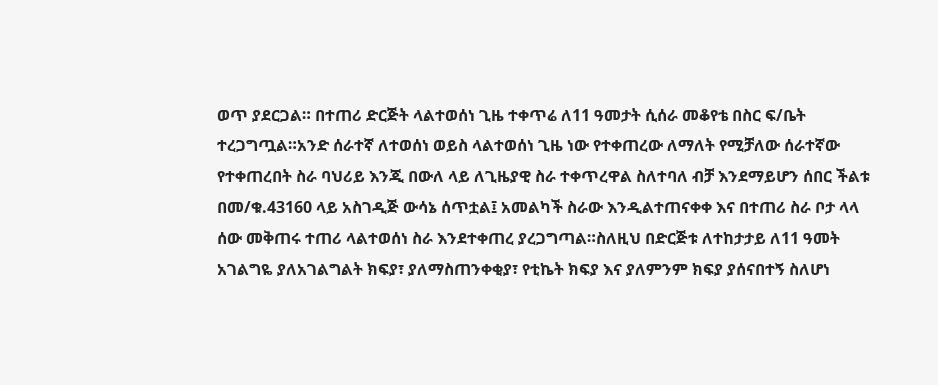ወጥ ያደርጋል። በተጠሪ ድርጅት ላልተወሰነ ጊዜ ተቀጥሬ ለ11 ዓመታት ሲሰራ መቆየቴ በስር ፍ/ቤት ተረጋግጧል።አንድ ሰራተኛ ለተወሰነ ወይስ ላልተወሰነ ጊዜ ነው የተቀጠረው ለማለት የሚቻለው ሰራተኛው የተቀጠረበት ስራ ባህሪይ እንጂ በውለ ላይ ለጊዜያዊ ስራ ተቀጥረዋል ስለተባለ ብቻ እንደማይሆን ሰበር ችልቱ በመ/ቁ.43160 ላይ አስገዲጅ ውሳኔ ሰጥቷል፤ አመልካች ስራው እንዲልተጠናቀቀ እና በተጠሪ ስራ ቦታ ላላ ሰው መቅጠሩ ተጠሪ ላልተወሰነ ስራ እንደተቀጠረ ያረጋግጣል።ስለዚህ በድርጅቱ ለተከታታይ ለ11 ዓመት አገልግዬ ያለአገልግልት ክፍያ፣ ያለማስጠንቀቂያ፣ የቲኬት ክፍያ እና ያለምንም ክፍያ ያሰናበተኝ ስለሆነ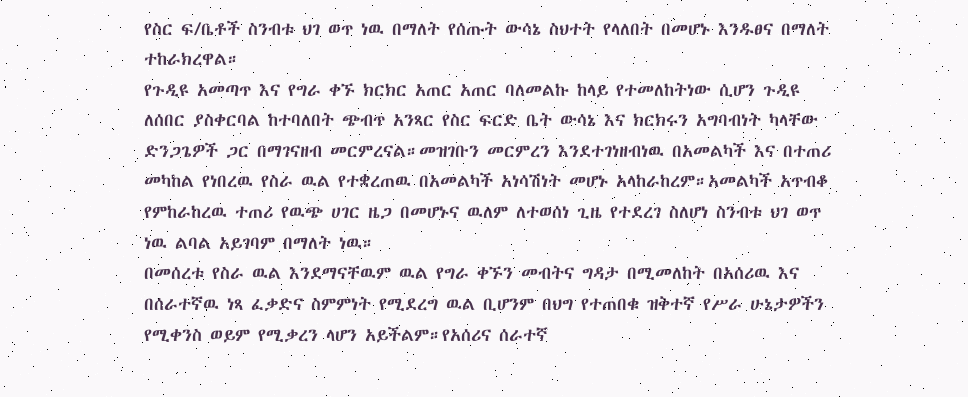የስር ፍ/ቤቶች ስንብቱ ህገ ወጥ ነዉ በማለት የሰጡት ውሳኔ ስህተት የላለበት በመሆኑ እንዱፀና በማለት ተከራክረዋል።
የጉዲዩ አመጣጥ እና የግራ ቀኙ ክርክር አጠር አጠር ባለመልኩ ከላይ የተመለከትነው ሲሆን ጉዲዩ ለሰበር ያስቀርባል ከተባለበት ጭብጥ አንጻር የስር ፍርድ ቤት ውሳኔ እና ክርክሩን አግባብነት ካላቸው ድንጋጌዎች ጋር በማገናዘብ መርምረናል።መዝገቡን መርምረን እንደተገነዘብነዉ በአመልካች እና በተጠሪ መካከል የነበረዉ የስራ ዉል የተቋረጠዉ በአመልካች አነሳሽነት መሆኑ አላከራከረም።አመልካች አጥብቆ የምከራከረዉ ተጠሪ የዉጭ ሀገር ዜጋ በመሆኑና ዉለም ለተወሰነ ጊዜ የተደረገ ስለሆነ ስንብቱ ህገ ወጥ ነዉ ልባል አይገባም በማለት ነዉ።
በመሰረቱ የስራ ዉል እንደማናቸዉም ዉል የግራ ቀኙን መብትና ግዳታ በሚመለከት በአሰሪዉ እና በሰራተኛዉ ነጻ ፈቃድና ስምምነት የሚደረግ ዉል ቢሆንም በህግ የተጠበቁ ዝቅተኛ የሥራ ሁኔታዎችን የሚቀንስ ወይም የሚቃረን ላሆን አይችልም።የአሰሪና ሰራተኛ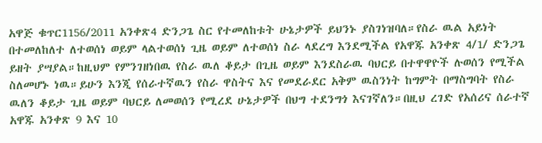አዋጅ ቁጥር1156/2011 አንቀጽ4 ድንጋጌ ስር የተመለከቱት ሁኔታዎች ይህንኑ ያስገነዝባለ።የስራ ዉል አይነት በተመለከለተ ለተወሰነ ወይም ላልተወሰነ ጊዜ ወይም ለተወሰነ ስራ ላደረግ እንደሚችል የአዋጁ አንቀጽ 4/1/ ድንጋጌ ይዘት ያሣያል።ከዚህም የምንገዘነበዉ የስራ ዉለ ቆይታ በጊዜ ወይም እንደስራዉ ባህርይ በተዋዋዮች ሉወሰን የሚችል ስለመሆኑ ነዉ።ይሁን እንጂ የሰራተኛዉን የስራ ዋስትና እና የመደራደር አቅም ዉስንነት ከግምት በማስግባት የስራ ዉለን ቆይታ ጊዜ ወይም ባህርይ ለመወሰን የሚረደ ሁኔታዎች በህግ ተደንግጎ እናገኛለን።በዚህ ረገድ የአሰሪና ሰራተኛ አዋጁ አንቀጽ 9 እና 10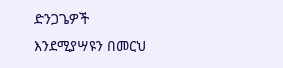ድንጋጌዎች እንደሚያሣዩን በመርህ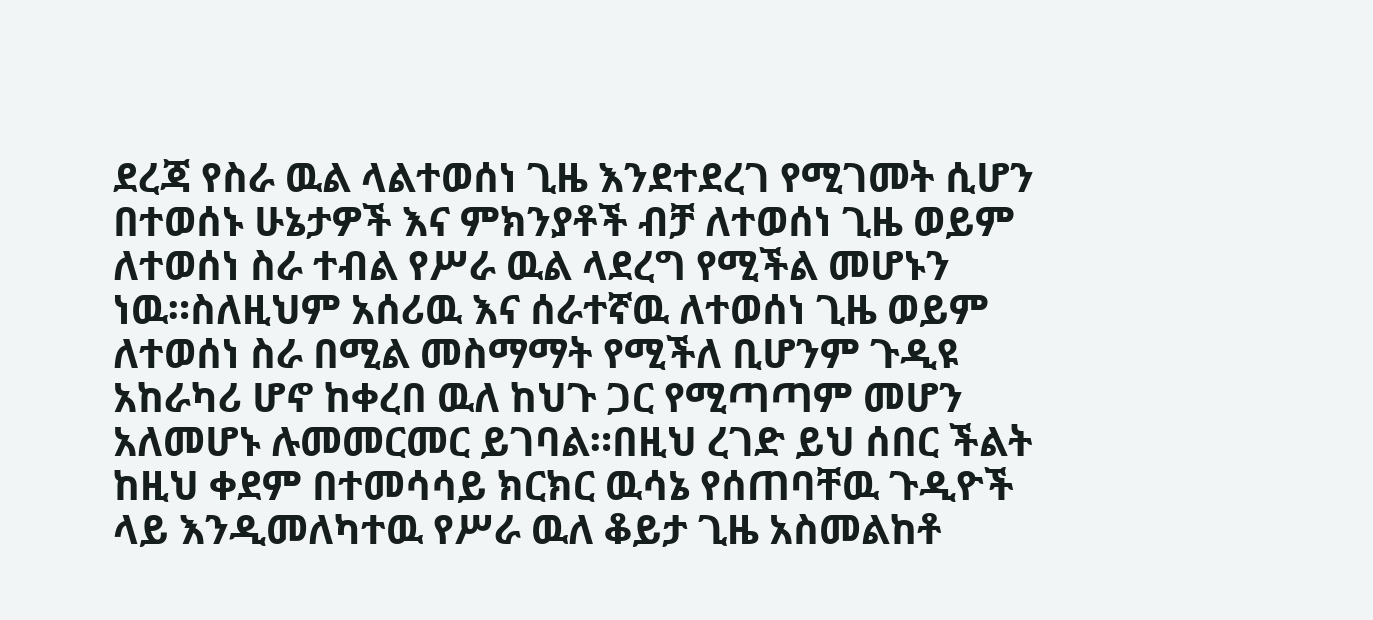ደረጃ የስራ ዉል ላልተወሰነ ጊዜ እንደተደረገ የሚገመት ሲሆን በተወሰኑ ሁኔታዎች እና ምክንያቶች ብቻ ለተወሰነ ጊዜ ወይም ለተወሰነ ስራ ተብል የሥራ ዉል ላደረግ የሚችል መሆኑን ነዉ።ስለዚህም አሰሪዉ እና ሰራተኛዉ ለተወሰነ ጊዜ ወይም ለተወሰነ ስራ በሚል መስማማት የሚችለ ቢሆንም ጉዲዩ አከራካሪ ሆኖ ከቀረበ ዉለ ከህጉ ጋር የሚጣጣም መሆን አለመሆኑ ሉመመርመር ይገባል።በዚህ ረገድ ይህ ሰበር ችልት ከዚህ ቀደም በተመሳሳይ ክርክር ዉሳኔ የሰጠባቸዉ ጉዲዮች ላይ እንዲመለካተዉ የሥራ ዉለ ቆይታ ጊዜ አስመልከቶ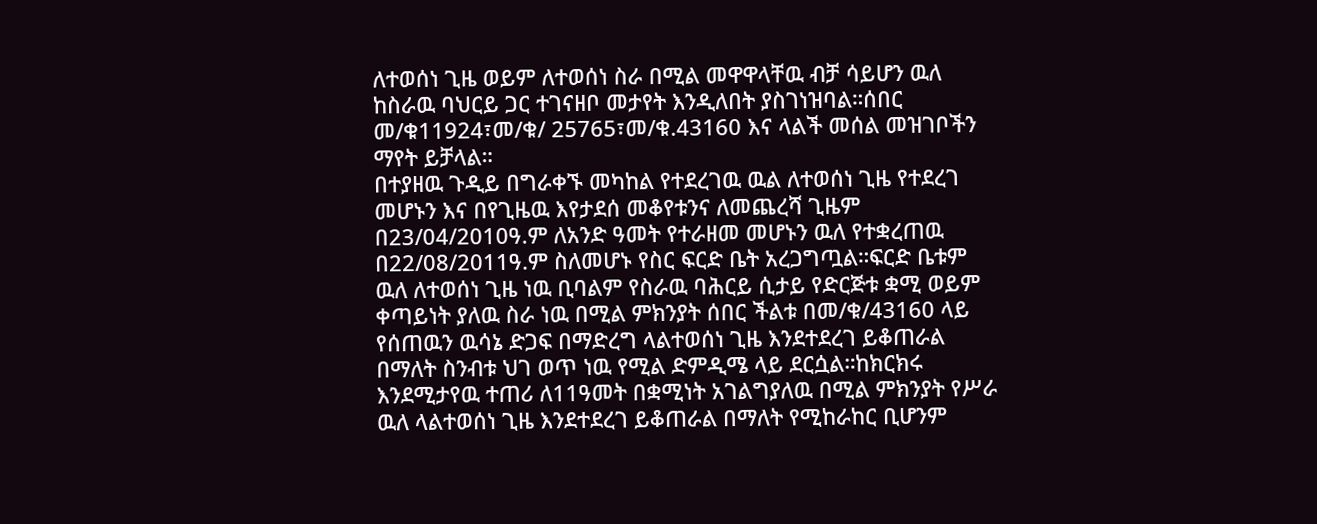ለተወሰነ ጊዜ ወይም ለተወሰነ ስራ በሚል መዋዋላቸዉ ብቻ ሳይሆን ዉለ ከስራዉ ባህርይ ጋር ተገናዘቦ መታየት እንዲለበት ያስገነዝባል።ሰበር መ/ቁ11924፣መ/ቁ/ 25765፣መ/ቁ.43160 እና ላልች መሰል መዝገቦችን ማየት ይቻላል።
በተያዘዉ ጉዲይ በግራቀኙ መካከል የተደረገዉ ዉል ለተወሰነ ጊዜ የተደረገ መሆኑን እና በየጊዜዉ እየታደሰ መቆየቱንና ለመጨረሻ ጊዜም በ23/04/2010ዓ.ም ለአንድ ዓመት የተራዘመ መሆኑን ዉለ የተቋረጠዉ በ22/08/2011ዓ.ም ስለመሆኑ የስር ፍርድ ቤት አረጋግጧል።ፍርድ ቤቱም ዉለ ለተወሰነ ጊዜ ነዉ ቢባልም የስራዉ ባሕርይ ሲታይ የድርጅቱ ቋሚ ወይም ቀጣይነት ያለዉ ስራ ነዉ በሚል ምክንያት ሰበር ችልቱ በመ/ቁ/43160 ላይ የሰጠዉን ዉሳኔ ድጋፍ በማድረግ ላልተወሰነ ጊዜ እንደተደረገ ይቆጠራል በማለት ስንብቱ ህገ ወጥ ነዉ የሚል ድምዲሜ ላይ ደርሷል።ከክርክሩ እንደሚታየዉ ተጠሪ ለ11ዓመት በቋሚነት አገልግያለዉ በሚል ምክንያት የሥራ ዉለ ላልተወሰነ ጊዜ እንደተደረገ ይቆጠራል በማለት የሚከራከር ቢሆንም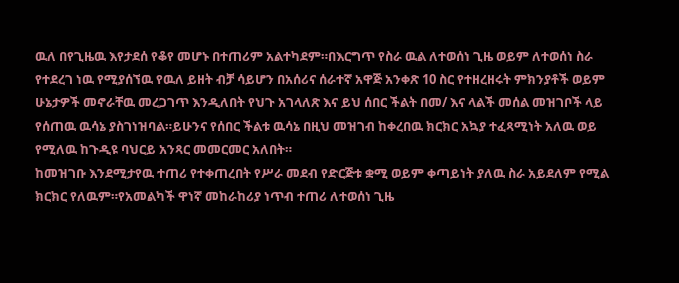ዉለ በየጊዜዉ እየታደሰ የቆየ መሆኑ በተጠሪም አልተካደም።በእርግጥ የስራ ዉል ለተወሰነ ጊዜ ወይም ለተወሰነ ስራ የተደረገ ነዉ የሚያሰኘዉ የዉለ ይዘት ብቻ ሳይሆን በአሰሪና ሰራተኛ አዋጅ አንቀጽ 10 ስር የተዘረዘሩት ምክንያቶች ወይም ሁኔታዎች መኖራቸዉ መረጋገጥ እንዲለበት የህጉ አገላለጽ እና ይህ ሰበር ችልት በመ/ እና ላልች መሰል መዝገቦች ላይ የሰጠዉ ዉሳኔ ያስገነዝባል።ይሁንና የሰበር ችልቱ ዉሳኔ በዚህ መዝገብ ከቀረበዉ ክርክር አኳያ ተፈጻሚነት አለዉ ወይ የሚለዉ ከጉዲዩ ባህርይ አንጻር መመርመር አለበት።
ከመዝገቡ እንደሚታየዉ ተጠሪ የተቀጠረበት የሥራ መደብ የድርጅቱ ቋሚ ወይም ቀጣይነት ያለዉ ስራ አይደለም የሚል ክርክር የለዉም።የአመልካች ዋነኛ መከራከሪያ ነጥብ ተጠሪ ለተወሰነ ጊዜ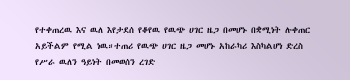የተቀጠረዉ እና ዉለ እየታደሰ የቆየዉ የዉጭ ሀገር ዜጋ በመሆኑ በቋሚነት ሉቀጠር አይችልም የሚል ነዉ።ተጠሪ የዉጭ ሀገር ዜጋ መሆኑ አከራካሪ እስካልሆነ ድረስ የሥራ ዉለን ዓይነት በመወሰን ረገድ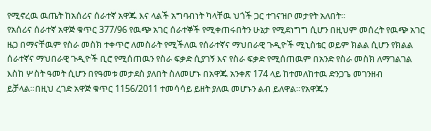የሚኖረዉ ዉጤት ከአሰሪና ሰራተኛ አዋጁ እና ላልች አግባብነት ካላቸዉ ህጎች ጋር ተገናዝቦ መታየት አለበት።
የአሰሪና ሰራተኛ አዋጅ ቁጥር 377/96 የዉጭ አገር ሰራተኞች የሚቀጠሩበትን ሁኔታ የሚደነግግ ሲሆን በዚህም መሰረት የዉጭ አገር ዜጋ በማናቸዉም የስራ መስክ ተቀጥሮ ለመስራት የሚችለዉ የሰራተኛና ማህበራዊ ጉዲዮች ሚኒስቴር ወይም ክልል ሲሆን የክልል ሰራተኛና ማህበራዊ ጉዲዮች ቢሮ የሚሰጠዉን የስራ ፍቃድ ሲያገኝ እና የስራ ፍቃድ የሚሰጠዉም በአንድ የስራ መስክ ለማገልገል እስከ ሦስት ዓመት ሲሆን በየዓመቱ መታደስ ያለበት ስለመሆኑ በአዋጁ አንቀጽ 174 ላይ ከተመለከተዉ ድንጋጌ መገንዘብ ይቻላል።በዚህ ረገድ አዋጅ ቁጥር 1156/2011 ተመሳሳይ ይዘት ያለዉ መሆኑን ልብ ይለዋል።የአዋጁን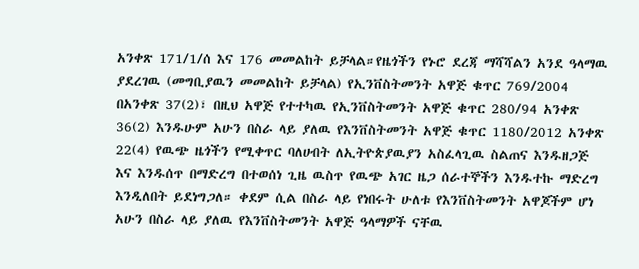አንቀጽ 171/1/ሰ እና 176 መመልከት ይቻላል።የዜጎችን የኑሮ ደረጃ ማሻሻልን አንደ ዓላማዉ ያደረገዉ (መግቢያዉን መመልከት ይቻላል) የኢንቨስትመንት አዋጅ ቁጥር 769/2004 በአንቀጽ 37(2)፣ በዚህ አዋጅ የተተካዉ የኢንቨስትመንት አዋጅ ቁጥር 280/94 አንቀጽ 36(2) እንዱሁም አሁን በስራ ላይ ያለዉ የእንቨስትመንት አዋጅ ቁጥር 1180/2012 አንቀጽ 22(4) የዉጭ ዜጎችን የሚቀጥር ባለሀብት ለኢትዮጵያዉያን አስፈላጊዉ ስልጠና እንዱዘጋጅ እና እንዱሰጥ በማድረግ በተወሰነ ጊዜ ዉስጥ የዉጭ አገር ዜጋ ሰራተኞችን እንዱተኩ ማድረግ እንዲለበት ይደነግጋለ። ቀደም ሲል በስራ ላይ የነበሩት ሁለቱ የእንቨስትመንት አዋጆችም ሆነ አሁን በስራ ላይ ያለዉ የእንቨስትመንት አዋጅ ዓላማዎች ናቸዉ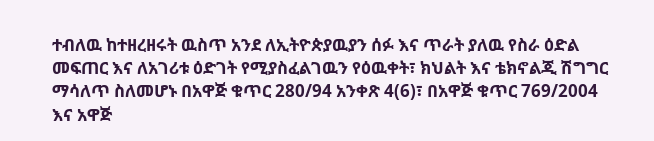ተብለዉ ከተዘረዘሩት ዉስጥ አንደ ለኢትዮጵያዉያን ሰፉ እና ጥራት ያለዉ የስራ ዕድል መፍጠር እና ለአገሪቱ ዕድገት የሚያስፈልገዉን የዕዉቀት፣ ክህልት እና ቴክኖልጂ ሽግግር ማሳለጥ ስለመሆኑ በአዋጅ ቁጥር 280/94 አንቀጽ 4(6)፣ በአዋጅ ቁጥር 769/2004 እና አዋጅ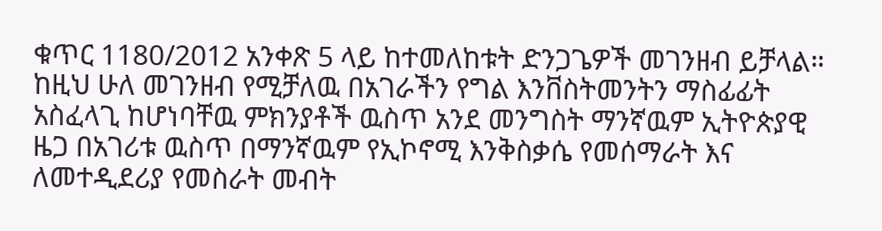ቁጥር 1180/2012 አንቀጽ 5 ላይ ከተመለከቱት ድንጋጌዎች መገንዘብ ይቻላል። ከዚህ ሁለ መገንዘብ የሚቻለዉ በአገራችን የግል እንቨስትመንትን ማስፊፊት አስፈላጊ ከሆነባቸዉ ምክንያቶች ዉስጥ አንደ መንግስት ማንኛዉም ኢትዮጵያዊ ዜጋ በአገሪቱ ዉስጥ በማንኛዉም የኢኮኖሚ እንቅስቃሴ የመሰማራት እና ለመተዲደሪያ የመስራት መብት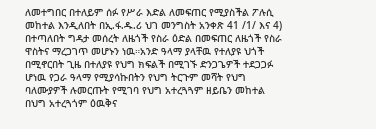ለመተግበር በተለይም ሰፉ የሥራ እድል ለመፍጠር የሚያስችል ፖሉሲ መከተል እንዲለበት በኢ.ፋ.ዱ.ሪ ህገ መንግስት አንቀጽ 41 /1/ እና 4) በተጣለበት ግዳታ መሰረት ለዜጎች የስራ ዕድል በመፍጠር ለዜጎች የስራ ዋስትና ማረጋገጥ መሆኑን ነዉ።አንድ ዓላማ ያላቸዉ የተለያዩ ህጎች በሚኖርበት ጊዜ በተለያዩ የህግ ክፍልች በሚገኙ ድንጋጌዎች ተደጋጋፉ ሆነዉ የጋራ ዓላማ የሚያሳኩበትን የህግ ትርጉም መሻት የህግ ባለሙያዎች ሉመርጡት የሚገባ የህግ አተረጓጓም ዘይቤን መከተል በህግ አተረጓጎም ዕዉቅና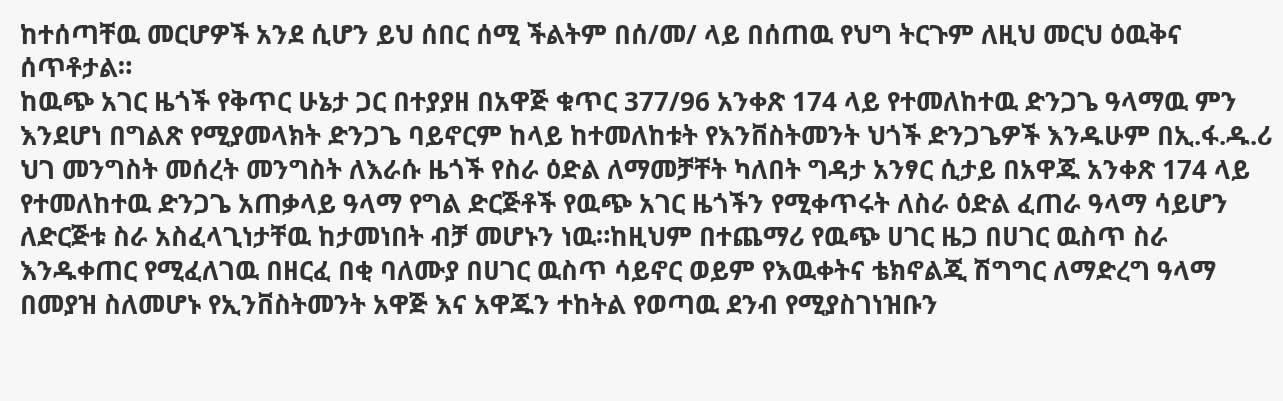ከተሰጣቸዉ መርሆዎች አንደ ሲሆን ይህ ሰበር ሰሚ ችልትም በሰ/መ/ ላይ በሰጠዉ የህግ ትርጉም ለዚህ መርህ ዕዉቅና ሰጥቶታል።
ከዉጭ አገር ዜጎች የቅጥር ሁኔታ ጋር በተያያዘ በአዋጅ ቁጥር 377/96 አንቀጽ 174 ላይ የተመለከተዉ ድንጋጌ ዓላማዉ ምን እንደሆነ በግልጽ የሚያመላክት ድንጋጌ ባይኖርም ከላይ ከተመለከቱት የእንቨስትመንት ህጎች ድንጋጌዎች እንዱሁም በኢ.ፋ.ዱ.ሪ ህገ መንግስት መሰረት መንግስት ለእራሱ ዜጎች የስራ ዕድል ለማመቻቸት ካለበት ግዳታ አንፃር ሲታይ በአዋጁ አንቀጽ 174 ላይ የተመለከተዉ ድንጋጌ አጠቃላይ ዓላማ የግል ድርጅቶች የዉጭ አገር ዜጎችን የሚቀጥሩት ለስራ ዕድል ፈጠራ ዓላማ ሳይሆን ለድርጅቱ ስራ አስፈላጊነታቸዉ ከታመነበት ብቻ መሆኑን ነዉ።ከዚህም በተጨማሪ የዉጭ ሀገር ዜጋ በሀገር ዉስጥ ስራ እንዱቀጠር የሚፈለገዉ በዘርፈ በቂ ባለሙያ በሀገር ዉስጥ ሳይኖር ወይም የእዉቀትና ቴክኖልጂ ሽግግር ለማድረግ ዓላማ በመያዝ ስለመሆኑ የኢንቨስትመንት አዋጅ እና አዋጁን ተከትል የወጣዉ ደንብ የሚያስገነዝቡን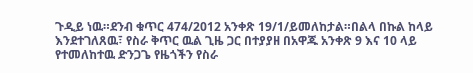ጉዲይ ነዉ።ደንብ ቁጥር 474/2012 አንቀጽ 19/1/ይመለከታል።በልላ በኩል ከላይ እንደተገለጸዉ፣ የስራ ቅጥር ዉል ጊዜ ጋር በተያያዘ በአዋጁ አንቀጽ 9 እና 10 ላይ የተመለከተዉ ድንጋጌ የዜጎችን የስራ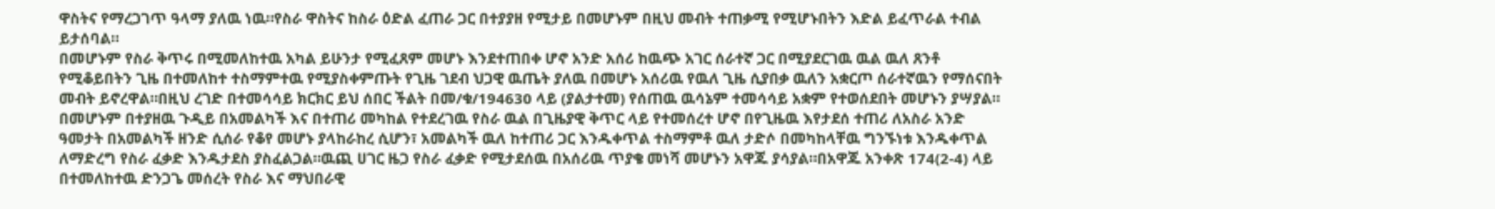ዋስትና የማረጋገጥ ዓላማ ያለዉ ነዉ።የስራ ዋስትና ከስራ ዕድል ፈጠራ ጋር በተያያዘ የሚታይ በመሆኑም በዚህ መብት ተጠቃሚ የሚሆኑበትን እድል ይፈጥራል ተብል ይታሰባል።
በመሆኑም የስራ ቅጥሩ በሚመለከተዉ አካል ይሁንታ የሚፈጸም መሆኑ እንደተጠበቀ ሆኖ አንድ አሰሪ ከዉጭ አገር ሰራተኛ ጋር በሚያደርገዉ ዉል ዉለ ጸንቶ የሚቆይበትን ጊዜ በተመለከተ ተስማምተዉ የሚያስቀምጡት የጊዜ ገደብ ህጋዊ ዉጤት ያለዉ በመሆኑ አሰሪዉ የዉለ ጊዜ ሲያበቃ ዉለን አቋርጦ ሰራተኛዉን የማሰናበት መብት ይኖረዋል።በዚህ ረገድ በተመሳሳይ ክርክር ይህ ሰበር ችልት በመ/ቁ/194630 ላይ (ያልታተመ) የሰጠዉ ዉሳኔም ተመሳሳይ አቋም የተወሰደበት መሆኑን ያሣያል።
በመሆኑም በተያዘዉ ጉዲይ በአመልካች እና በተጠሪ መካከል የተደረገዉ የስራ ዉል በጊዜያዊ ቅጥር ላይ የተመሰረተ ሆኖ በየጊዜዉ እየታደሰ ተጠሪ ለአስራ አንድ ዓመታት በአመልካች ዘንድ ሲሰራ የቆየ መሆኑ ያላከራከረ ሲሆን፣ አመልካች ዉለ ከተጠሪ ጋር እንዱቀጥል ተስማምቶ ዉለ ታድሶ በመካከላቸዉ ግንኙነቱ እንዱቀጥል ለማድረግ የስራ ፈቃድ እንዱታደስ ያስፈልጋል።ዉጪ ሀገር ዜጋ የስራ ፈቃድ የሚታደሰዉ በአሰሪዉ ጥያቄ መነሻ መሆኑን አዋጁ ያሳያል።በአዋጁ አንቀጽ 174(2-4) ላይ በተመለከተዉ ድንጋጌ መሰረት የስራ እና ማህበራዊ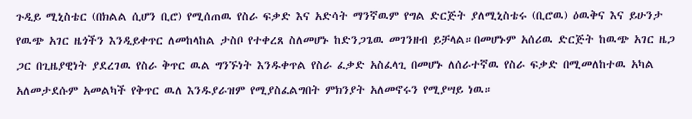ጉዲይ ሚኒስቴር (በክልል ሲሆን ቢሮ) የሚሰጠዉ የስራ ፍቃድ እና አድሳት ማንኛዉም የግል ድርጅት ያለሚኒስቴሩ (ቢሮዉ) ዕዉቅና እና ይሁንታ የዉጭ አገር ዜጎችን እንዲይቀጥር ለመከላከል ታስቦ የተቀረጸ ስለመሆኑ ከድንጋጌዉ መገንዘብ ይቻላል።በመሆኑም አሰሪዉ ድርጅት ከዉጭ አገር ዜጋ ጋር በጊዜያዊነት ያደረገዉ የስራ ቅጥር ዉል ግንኙነት እንዱቀጥል የስራ ፈቃድ አስፈላጊ በመሆኑ ለሰራተኛዉ የስራ ፍቃድ በሚመለከተዉ አካል አለመታደሱም አመልካች የቅጥር ዉለ እንዱያራዝም የሚያስፈልግበት ምክንያት አለመኖሩን የሚያሣይ ነዉ።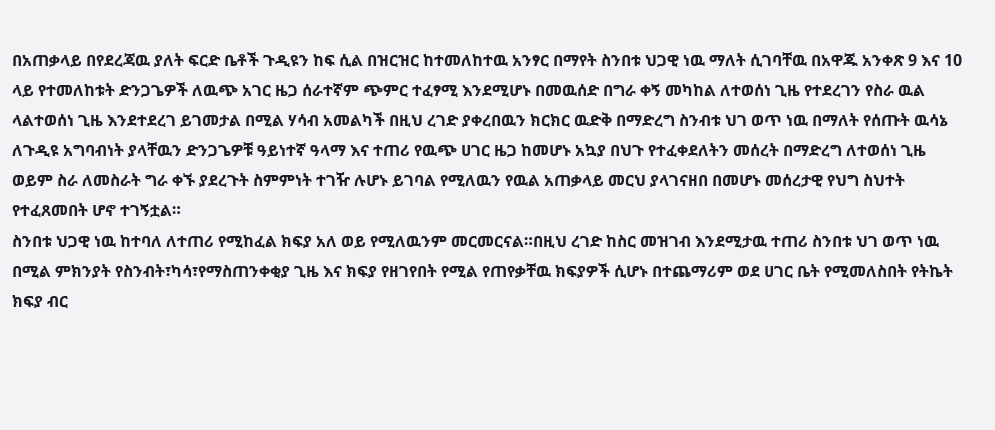በአጠቃላይ በየደረጃዉ ያለት ፍርድ ቤቶች ጉዲዩን ከፍ ሲል በዝርዝር ከተመለከተዉ አንፃር በማየት ስንበቱ ህጋዊ ነዉ ማለት ሲገባቸዉ በአዋጁ አንቀጽ 9 እና 10 ላይ የተመለከቱት ድንጋጌዎች ለዉጭ አገር ዜጋ ሰራተኛም ጭምር ተፈፃሚ እንደሚሆኑ በመዉሰድ በግራ ቀኝ መካከል ለተወሰነ ጊዜ የተደረገን የስራ ዉል ላልተወሰነ ጊዜ እንደተደረገ ይገመታል በሚል ሃሳብ አመልካች በዚህ ረገድ ያቀረበዉን ክርክር ዉድቅ በማድረግ ስንብቱ ህገ ወጥ ነዉ በማለት የሰጡት ዉሳኔ ለጉዲዩ አግባብነት ያላቸዉን ድንጋጌዎቹ ዓይነተኛ ዓላማ እና ተጠሪ የዉጭ ሀገር ዜጋ ከመሆኑ አኳያ በህጉ የተፈቀደለትን መሰረት በማድረግ ለተወሰነ ጊዜ ወይም ስራ ለመስራት ግራ ቀኙ ያደረጉት ስምምነት ተገዥ ሉሆኑ ይገባል የሚለዉን የዉል አጠቃላይ መርህ ያላገናዘበ በመሆኑ መሰረታዊ የህግ ስህተት የተፈጸመበት ሆኖ ተገኝቷል።
ስንበቱ ህጋዊ ነዉ ከተባለ ለተጠሪ የሚከፈል ክፍያ አለ ወይ የሚለዉንም መርመርናል።በዚህ ረገድ ከስር መዝገብ እንደሚታዉ ተጠሪ ስንበቱ ህገ ወጥ ነዉ በሚል ምክንያት የስንብት፣ካሳ፣የማስጠንቀቂያ ጊዜ እና ክፍያ የዘገየበት የሚል የጠየቃቸዉ ክፍያዎች ሲሆኑ በተጨማሪም ወደ ሀገር ቤት የሚመለስበት የትኬት ክፍያ ብር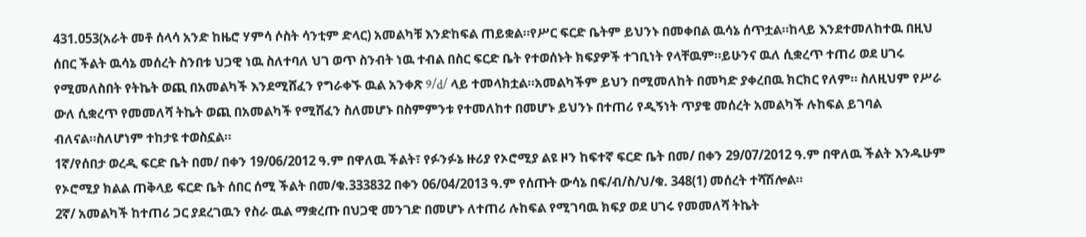431.053(አራት መቶ ሰላሳ አንድ ከዜሮ ሃምሳ ሶስት ሳንቲም ድላር) አመልካቹ እንድከፍል ጠይቋል።የሥር ፍርድ ቤትም ይህንኑ በመቀበል ዉሳኔ ሰጥቷል።ከላይ እንደተመለከተዉ በዚህ ሰበር ችልት ዉሳኔ መሰረት ስንበቱ ህጋዊ ነዉ ስለተባለ ህገ ወጥ ስንብት ነዉ ተብል በስር ፍርድ ቤት የተወሰኑት ክፍያዎች ተገቢነት የላቸዉም።ይሁንና ዉለ ሲቋረጥ ተጠሪ ወደ ሀገሩ የሚመለስበት የትኬት ወጪ በአመልካች እንደሚሸፈን የግራቀኙ ዉል አንቀጽ 9/d/ ላይ ተመላክቷል።አመልካችም ይህን በሚመለከት በመካድ ያቀረበዉ ክርክር የለም። ስለዚህም የሥራ ውለ ሲቋረጥ የመመለሻ ትኬት ወጪ በአመልካች የሚሸፈን ስለመሆኑ በስምምንቱ የተመለከተ በመሆኑ ይህንኑ በተጠሪ የዲኝነት ጥያቄ መሰረት አመልካች ሉከፍል ይገባል ብለናል።ስለሆነም ተከታዩ ተወስኗል።
1ኛ/የሰበታ ወረዲ ፍርድ ቤት በመ/ በቀን 19/06/2012 ዓ.ም በዋለዉ ችልት፣ የፉንፉኔ ዙሪያ የኦሮሚያ ልዩ ዞን ከፍተኛ ፍርድ ቤት በመ/ በቀን 29/07/2012 ዓ.ም በዋለዉ ችልት እንዱሁም የኦሮሚያ ክልል ጠቅላይ ፍርድ ቤት ሰበር ሰሚ ችልት በመ/ቁ.333832 በቀን 06/04/2013 ዓ.ም የሰጡት ውሳኔ በፍ/ብ/ስ/ህ/ቁ. 348(1) መሰረት ተሻሽሎል።
2ኛ/ አመልካች ከተጠሪ ጋር ያደረገዉን የስራ ዉል ማቋረጡ በህጋዊ መንገድ በመሆኑ ለተጠሪ ሉከፍል የሚገባዉ ክፍያ ወደ ሀገሩ የመመለሻ ትኬት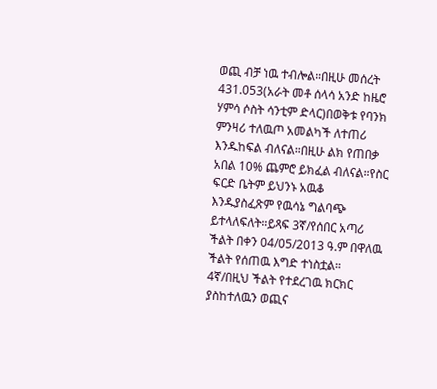ወጪ ብቻ ነዉ ተብሎል።በዚሁ መሰረት 431.053(አራት መቶ ሰላሳ አንድ ከዜሮ ሃምሳ ሶስት ሳንቲም ድላር)በወቅቱ የባንክ ምንዛሪ ተለዉጦ አመልካች ለተጠሪ እንዱከፍል ብለናል።በዚሁ ልክ የጠበቃ አበል 10% ጨምሮ ይክፈል ብለናል።የስር ፍርድ ቤትም ይህንኑ አዉቆ እንዱያስፈጽም የዉሳኔ ግልባጭ ይተላለፍለት።ይጻፍ 3ኛ/የሰበር አጣሪ ችልት በቀን 04/05/2013 ዓ.ም በዋለዉ ችልት የሰጠዉ እግድ ተነስቷል።
4ኛ/በዚህ ችልት የተደረገዉ ክርክር ያስከተለዉን ወጪና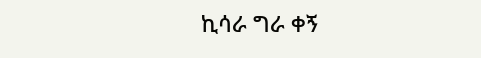ኪሳራ ግራ ቀኝ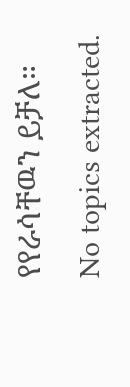የየራሳቸዉን ይቻለ።
No topics extracted.